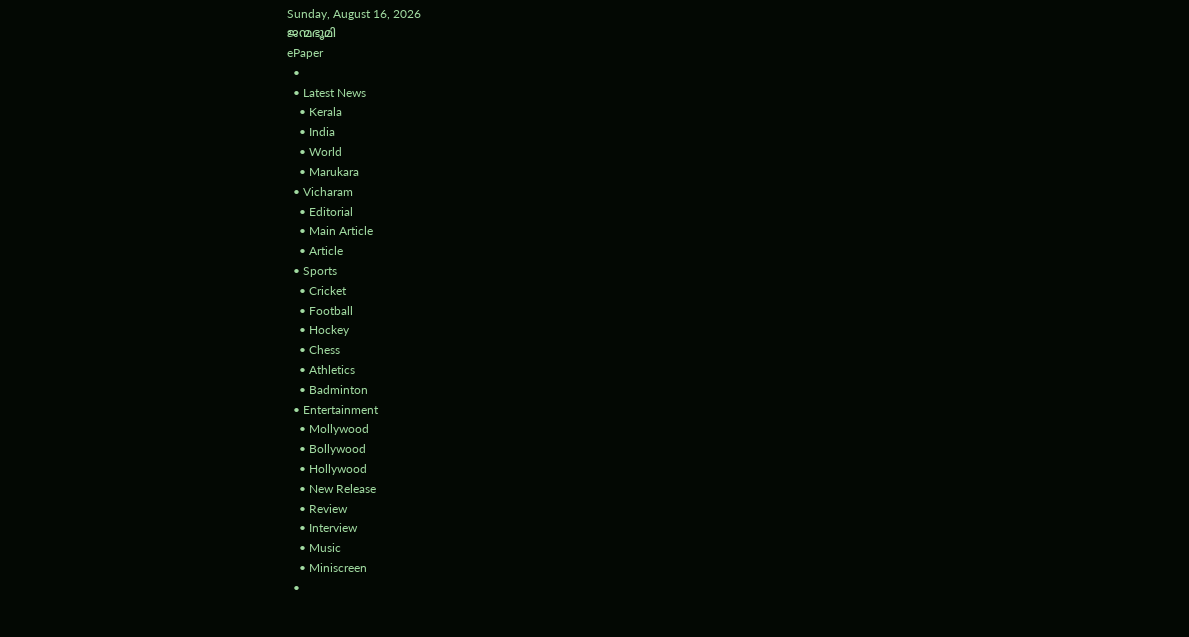Sunday, August 16, 2026
ജന്മഭൂമി
ePaper
  •
  • Latest News
    • Kerala
    • India
    • World
    • Marukara
  • Vicharam
    • Editorial
    • Main Article
    • Article
  • Sports
    • Cricket
    • Football
    • Hockey
    • Chess
    • Athletics
    • Badminton
  • Entertainment
    • Mollywood
    • Bollywood
    • Hollywood
    • New Release
    • Review
    • Interview
    • Music
    • Miniscreen
  •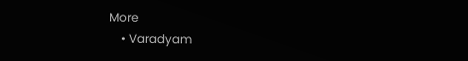More
    • Varadyam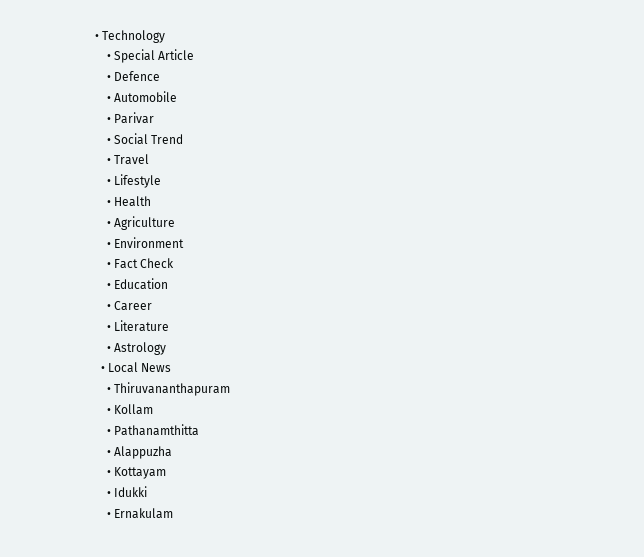• Technology
    • Special Article
    • Defence
    • Automobile
    • Parivar
    • Social Trend
    • Travel
    • Lifestyle
    • Health
    • Agriculture
    • Environment
    • Fact Check
    • Education
    • Career
    • Literature
    • Astrology
  • Local News
    • Thiruvananthapuram
    • Kollam
    • Pathanamthitta
    • Alappuzha
    • Kottayam
    • Idukki
    • Ernakulam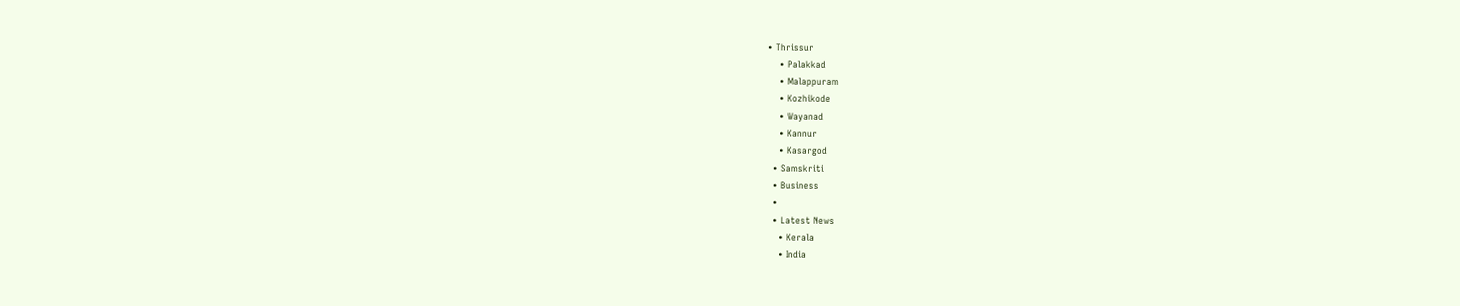• Thrissur
    • Palakkad
    • Malappuram
    • Kozhikode
    • Wayanad
    • Kannur
    • Kasargod
  • Samskriti
  • Business
  •
  • Latest News
    • Kerala
    • India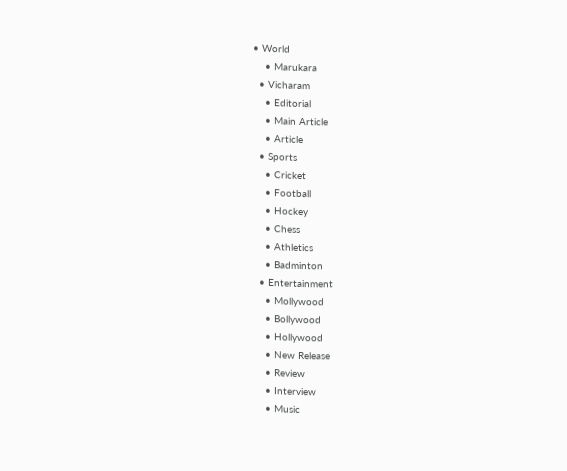• World
    • Marukara
  • Vicharam
    • Editorial
    • Main Article
    • Article
  • Sports
    • Cricket
    • Football
    • Hockey
    • Chess
    • Athletics
    • Badminton
  • Entertainment
    • Mollywood
    • Bollywood
    • Hollywood
    • New Release
    • Review
    • Interview
    • Music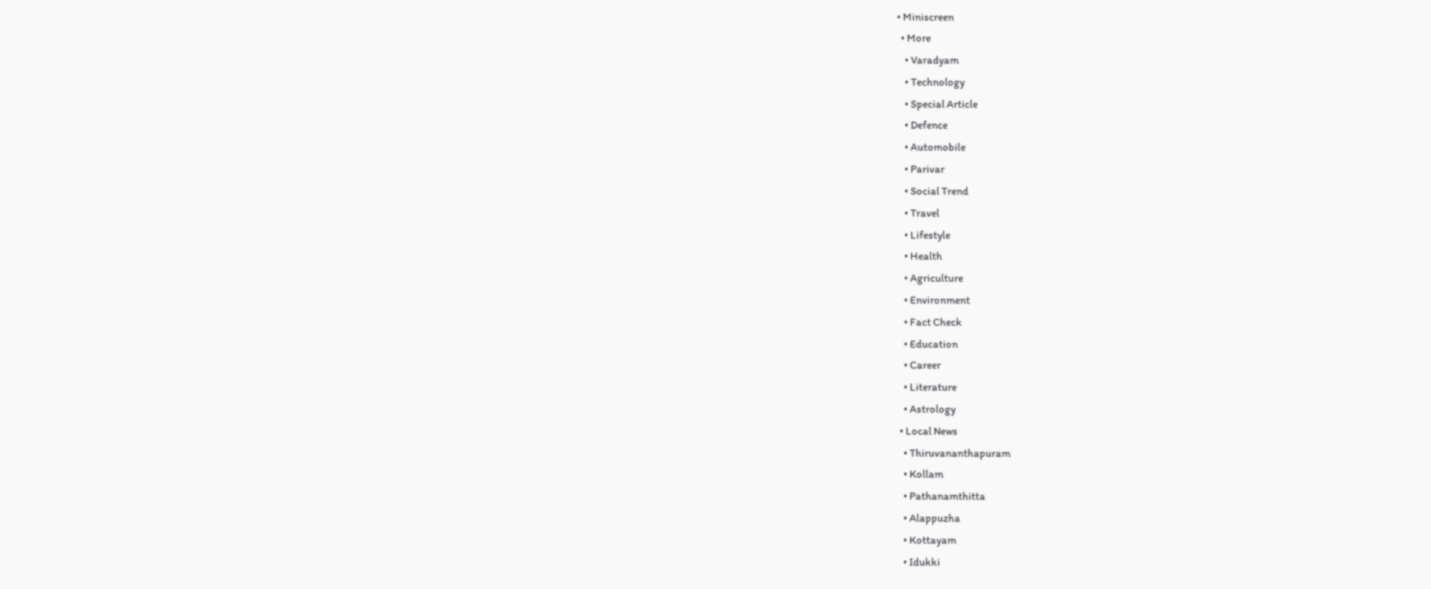• Miniscreen
  • More
    • Varadyam
    • Technology
    • Special Article
    • Defence
    • Automobile
    • Parivar
    • Social Trend
    • Travel
    • Lifestyle
    • Health
    • Agriculture
    • Environment
    • Fact Check
    • Education
    • Career
    • Literature
    • Astrology
  • Local News
    • Thiruvananthapuram
    • Kollam
    • Pathanamthitta
    • Alappuzha
    • Kottayam
    • Idukki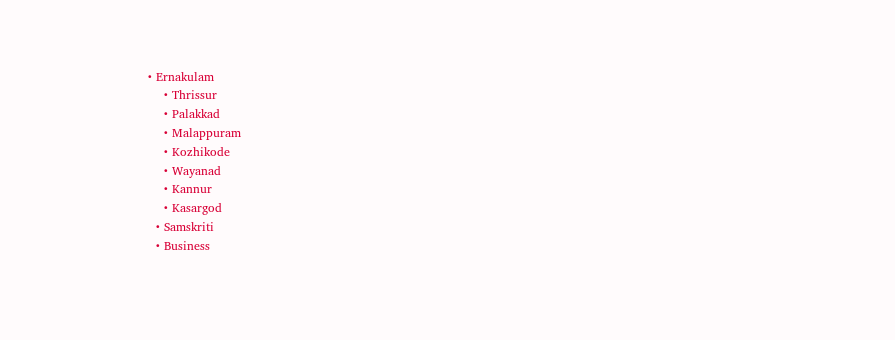• Ernakulam
    • Thrissur
    • Palakkad
    • Malappuram
    • Kozhikode
    • Wayanad
    • Kannur
    • Kasargod
  • Samskriti
  • Business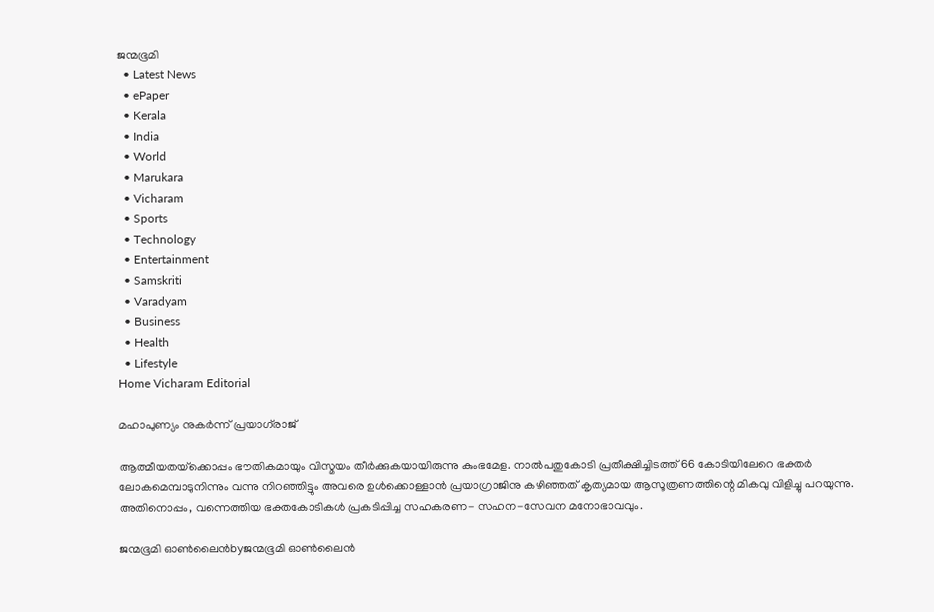ജന്മഭൂമി
  • Latest News
  • ePaper
  • Kerala
  • India
  • World
  • Marukara
  • Vicharam
  • Sports
  • Technology
  • Entertainment
  • Samskriti
  • Varadyam
  • Business
  • Health
  • Lifestyle
Home Vicharam Editorial

മഹാപുണ്യം നുകര്‍ന്ന് പ്രയാഗ്‌രാജ്

ആത്മീയതയ്‌ക്കൊപ്പം ഭൗതികമായും വിസ്മയം തീര്‍ക്കുകയായിരുന്നു കുംഭമേള. നാല്‍പതുകോടി പ്രതീക്ഷിച്ചിടത്ത് 66 കോടിയിലേറെ ഭക്തര്‍ ലോകമെമ്പാടുനിന്നും വന്നു നിറഞ്ഞിട്ടും അവരെ ഉള്‍ക്കൊള്ളാന്‍ പ്രയാഗ്രാജിനു കഴിഞ്ഞത് കൃത്യമായ ആസൂത്രണത്തിന്റെ മികവു വിളിച്ചു പറയുന്നു. അതിനൊപ്പം, വന്നെത്തിയ ഭക്തകോടികള്‍ പ്രകടിപ്പിച്ച സഹകരണ- സഹന-സേവന മനോഭാവവും.

ജന്മഭൂമി ഓണ്‍ലൈന്‍byജന്മഭൂമി ഓണ്‍ലൈന്‍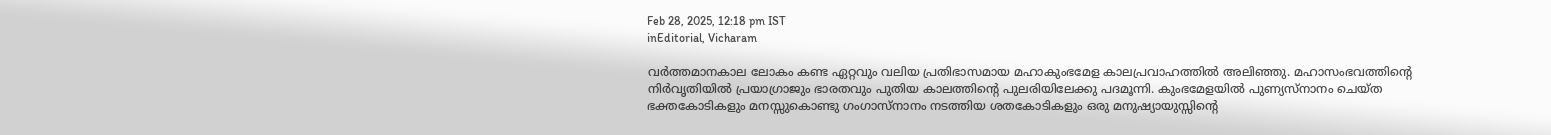Feb 28, 2025, 12:18 pm IST
inEditorial, Vicharam

വര്‍ത്തമാനകാല ലോകം കണ്ട ഏറ്റവും വലിയ പ്രതിഭാസമായ മഹാകുംഭമേള കാലപ്രവാഹത്തില്‍ അലിഞ്ഞു. മഹാസംഭവത്തിന്റെ നിര്‍വൃതിയില്‍ പ്രയാഗ്രാജും ഭാരതവും പുതിയ കാലത്തിന്റെ പുലരിയിലേക്കു പദമൂന്നി. കുംഭമേളയില്‍ പുണ്യസ്‌നാനം ചെയ്ത ഭക്തകോടികളും മനസ്സുകൊണ്ടു ഗംഗാസ്നാനം നടത്തിയ ശതകോടികളും ഒരു മനുഷ്യായുസ്സിന്റെ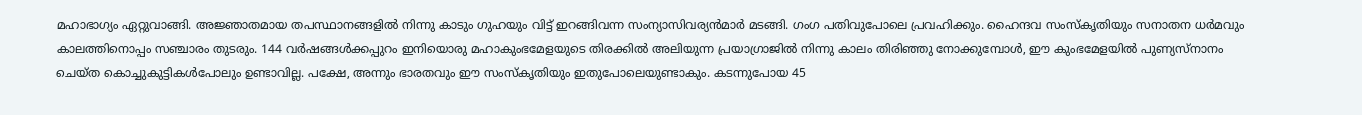മഹാഭാഗ്യം ഏറ്റുവാങ്ങി. അജ്ഞാതമായ തപസ്ഥാനങ്ങളില്‍ നിന്നു കാടും ഗുഹയും വിട്ട് ഇറങ്ങിവന്ന സംന്യാസിവര്യന്‍മാര്‍ മടങ്ങി. ഗംഗ പതിവുപോലെ പ്രവഹിക്കും. ഹൈന്ദവ സംസ്‌കൃതിയും സനാതന ധര്‍മവും കാലത്തിനൊപ്പം സഞ്ചാരം തുടരും. 144 വര്‍ഷങ്ങള്‍ക്കപ്പുറം ഇനിയൊരു മഹാകുംഭമേളയുടെ തിരക്കില്‍ അലിയുന്ന പ്രയാഗ്രാജില്‍ നിന്നു കാലം തിരിഞ്ഞു നോക്കുമ്പോള്‍, ഈ കുംഭമേളയില്‍ പുണ്യസ്നാനം ചെയ്ത കൊച്ചുകുട്ടികള്‍പോലും ഉണ്ടാവില്ല. പക്ഷേ, അന്നും ഭാരതവും ഈ സംസ്‌കൃതിയും ഇതുപോലെയുണ്ടാകും. കടന്നുപോയ 45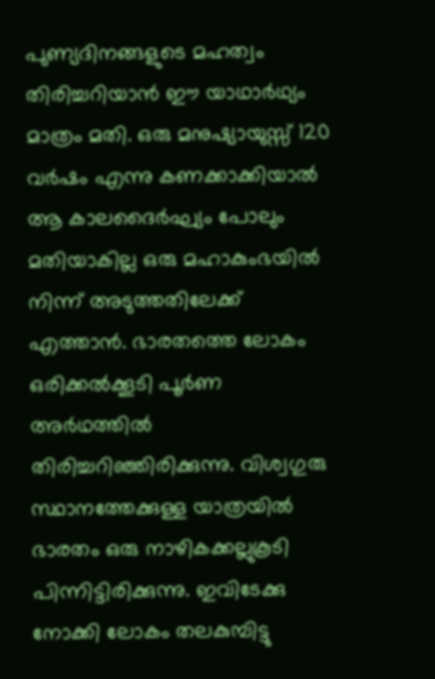പുണ്യദിനങ്ങളുടെ മഹത്വം തിരിച്ചറിയാന്‍ ഈ യാഥാര്‍ഥ്യം മാത്രം മതി. ഒരു മനുഷ്യായുസ്സ് 120 വര്‍ഷം എന്നു കണക്കാക്കിയാല്‍ ആ കാലദൈര്‍ഘ്യം പോലും മതിയാകില്ല ഒരു മഹാകുംഭയില്‍ നിന്ന് അടുത്തതിലേക്ക് എത്താന്‍. ഭാരതത്തെ ലോകം ഒരിക്കല്‍ക്കൂടി പൂര്‍ണ അര്‍ഥത്തില്‍ തിരിച്ചറിഞ്ഞിരിക്കുന്നു. വിശ്വഗുരു സ്ഥാനത്തേക്കുള്ള യാത്രയില്‍ ഭാരതം ഒരു നാഴികക്കല്ലുകൂടി പിന്നിട്ടിരിക്കുന്നു. ഇവിടേക്കു നോക്കി ലോകം തലകുമ്പിട്ടു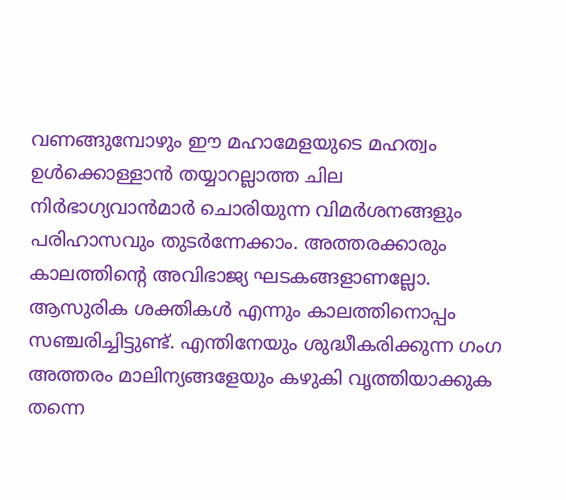വണങ്ങുമ്പോഴും ഈ മഹാമേളയുടെ മഹത്വം ഉള്‍ക്കൊള്ളാന്‍ തയ്യാറല്ലാത്ത ചില നിര്‍ഭാഗ്യവാന്‍മാര്‍ ചൊരിയുന്ന വിമര്‍ശനങ്ങളും പരിഹാസവും തുടര്‍ന്നേക്കാം. അത്തരക്കാരും കാലത്തിന്റെ അവിഭാജ്യ ഘടകങ്ങളാണല്ലോ. ആസുരിക ശക്തികള്‍ എന്നും കാലത്തിനൊപ്പം സഞ്ചരിച്ചിട്ടുണ്ട്. എന്തിനേയും ശുദ്ധീകരിക്കുന്ന ഗംഗ അത്തരം മാലിന്യങ്ങളേയും കഴുകി വൃത്തിയാക്കുക തന്നെ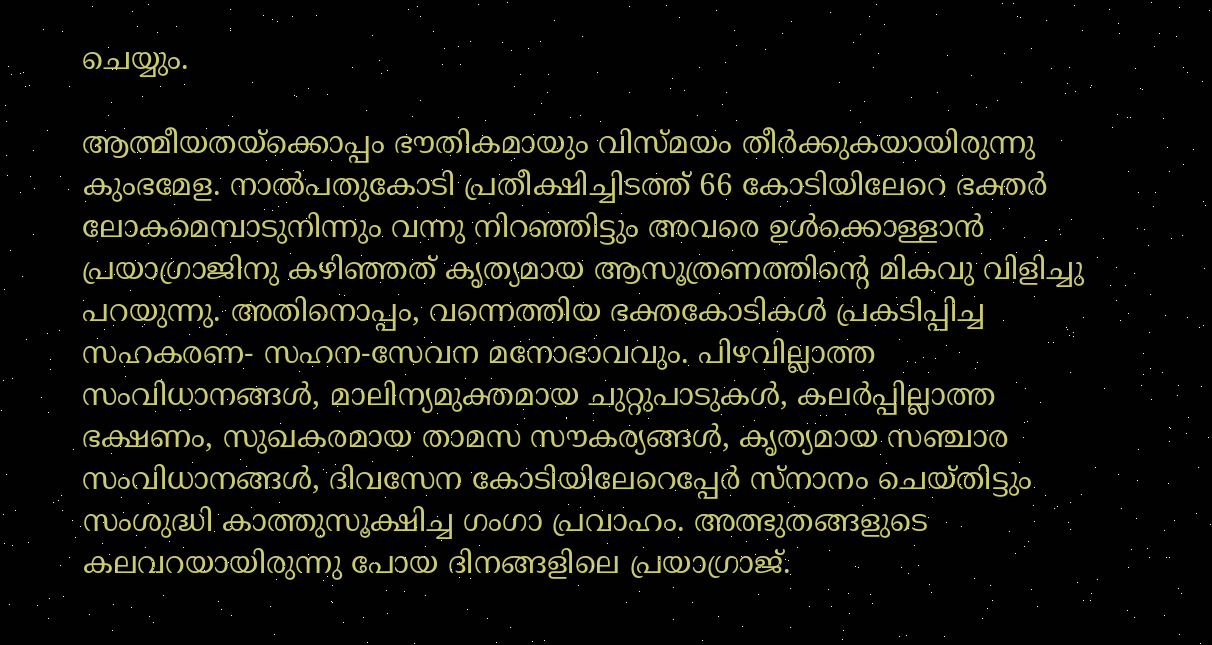ചെയ്യും.

ആത്മീയതയ്‌ക്കൊപ്പം ഭൗതികമായും വിസ്മയം തീര്‍ക്കുകയായിരുന്നു കുംഭമേള. നാല്‍പതുകോടി പ്രതീക്ഷിച്ചിടത്ത് 66 കോടിയിലേറെ ഭക്തര്‍ ലോകമെമ്പാടുനിന്നും വന്നു നിറഞ്ഞിട്ടും അവരെ ഉള്‍ക്കൊള്ളാന്‍ പ്രയാഗ്രാജിനു കഴിഞ്ഞത് കൃത്യമായ ആസൂത്രണത്തിന്റെ മികവു വിളിച്ചു പറയുന്നു. അതിനൊപ്പം, വന്നെത്തിയ ഭക്തകോടികള്‍ പ്രകടിപ്പിച്ച സഹകരണ- സഹന-സേവന മനോഭാവവും. പിഴവില്ലാത്ത സംവിധാനങ്ങള്‍, മാലിന്യമുക്തമായ ചുറ്റുപാടുകള്‍, കലര്‍പ്പില്ലാത്ത ഭക്ഷണം, സുഖകരമായ താമസ സൗകര്യങ്ങള്‍, കൃത്യമായ സഞ്ചാര സംവിധാനങ്ങള്‍, ദിവസേന കോടിയിലേറെപ്പേര്‍ സ്നാനം ചെയ്തിട്ടും സംശുദ്ധി കാത്തുസൂക്ഷിച്ച ഗംഗാ പ്രവാഹം. അത്ഭുതങ്ങളുടെ കലവറയായിരുന്നു പോയ ദിനങ്ങളിലെ പ്രയാഗ്രാജ്.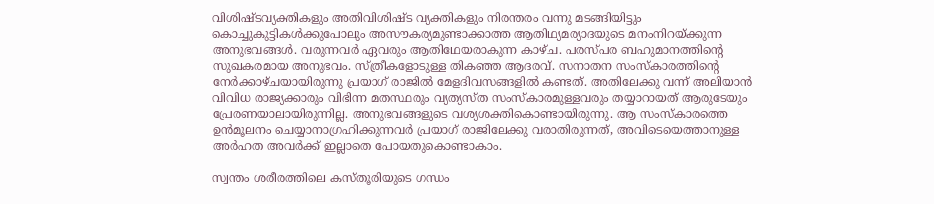വിശിഷ്ടവ്യക്തികളും അതിവിശിഷ്ട വ്യക്തികളും നിരന്തരം വന്നു മടങ്ങിയിട്ടും കൊച്ചുകുട്ടികള്‍ക്കുപോലും അസൗകര്യമുണ്ടാക്കാത്ത ആതിഥ്യമര്യാദയുടെ മനംനിറയ്‌ക്കുന്ന അനുഭവങ്ങള്‍. വരുന്നവര്‍ ഏവരും ആതിഥേയരാകുന്ന കാഴ്ച. പരസ്പര ബഹുമാനത്തിന്റെ സുഖകരമായ അനുഭവം. സ്ത്രീകളോടുള്ള തികഞ്ഞ ആദരവ്. സനാതന സംസ്‌കാരത്തിന്റെ നേര്‍ക്കാഴ്ചയായിരുന്നു പ്രയാഗ് രാജില്‍ മേളദിവസങ്ങളില്‍ കണ്ടത്. അതിലേക്കു വന്ന് അലിയാന്‍ വിവിധ രാജ്യക്കാരും വിഭിന്ന മതസ്ഥരും വ്യത്യസ്ത സംസ്‌കാരമുള്ളവരും തയ്യാറായത് ആരുടേയും പ്രേരണയാലായിരുന്നില്ല. അനുഭവങ്ങളുടെ വശ്യശക്തികൊണ്ടായിരുന്നു. ആ സംസ്‌കാരത്തെ ഉന്‍മൂലനം ചെയ്യാനാഗ്രഹിക്കുന്നവര്‍ പ്രയാഗ് രാജിലേക്കു വരാതിരുന്നത്, അവിടെയെത്താനുള്ള അര്‍ഹത അവര്‍ക്ക് ഇല്ലാതെ പോയതുകൊണ്ടാകാം.

സ്വന്തം ശരീരത്തിലെ കസ്തൂരിയുടെ ഗന്ധം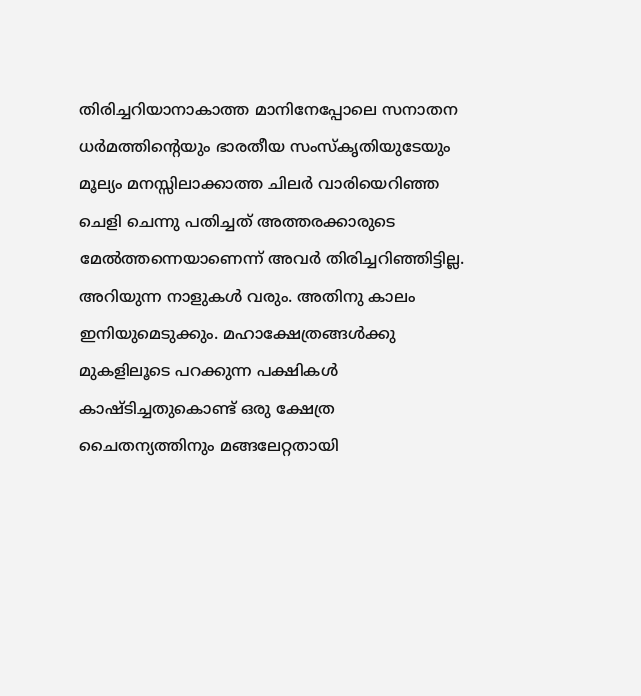തിരിച്ചറിയാനാകാത്ത മാനിനേപ്പോലെ സനാതന ധര്‍മത്തിന്റെയും ഭാരതീയ സംസ്‌കൃതിയുടേയും മൂല്യം മനസ്സിലാക്കാത്ത ചിലര്‍ വാരിയെറിഞ്ഞ ചെളി ചെന്നു പതിച്ചത് അത്തരക്കാരുടെ മേല്‍ത്തന്നെയാണെന്ന് അവര്‍ തിരിച്ചറിഞ്ഞിട്ടില്ല. അറിയുന്ന നാളുകള്‍ വരും. അതിനു കാലം ഇനിയുമെടുക്കും. മഹാക്ഷേത്രങ്ങള്‍ക്കു മുകളിലൂടെ പറക്കുന്ന പക്ഷികള്‍ കാഷ്ടിച്ചതുകൊണ്ട് ഒരു ക്ഷേത്ര ചൈതന്യത്തിനും മങ്ങലേറ്റതായി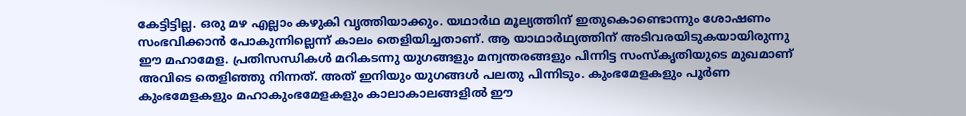കേട്ടിട്ടില്ല. ഒരു മഴ എല്ലാം കഴുകി വൃത്തിയാക്കും. യഥാര്‍ഥ മൂല്യത്തിന് ഇതുകൊണ്ടൊന്നും ശോഷണം സംഭവിക്കാന്‍ പോകുന്നില്ലെന്ന് കാലം തെളിയിച്ചതാണ്. ആ യാഥാര്‍ഥ്യത്തിന് അടിവരയിടുകയായിരുന്നു ഈ മഹാമേള. പ്രതിസന്ധികള്‍ മറികടന്നു യുഗങ്ങളും മന്വന്തരങ്ങളും പിന്നിട്ട സംസ്‌കൃതിയുടെ മുഖമാണ് അവിടെ തെളിഞ്ഞു നിന്നത്. അത് ഇനിയും യുഗങ്ങള്‍ പലതു പിന്നിടും. കുംഭമേളകളും പൂര്‍ണ കുംഭമേളകളും മഹാകുംഭമേളകളും കാലാകാലങ്ങളില്‍ ഈ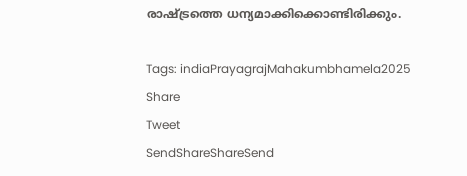രാഷ്‌ട്രത്തെ ധന്യമാക്കിക്കൊണ്ടിരിക്കും.

Tags: indiaPrayagrajMahakumbhamela2025
Share
Tweet
SendShareShareSend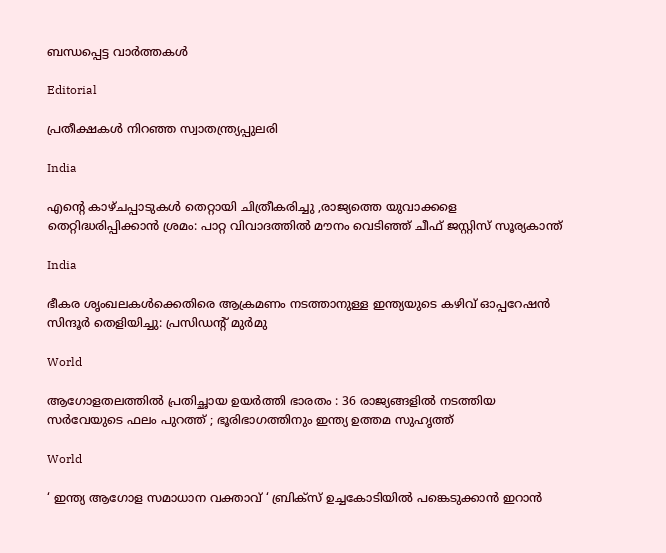ബന്ധപ്പെട്ട വാര്‍ത്തകള്‍

Editorial

പ്രതീക്ഷകള്‍ നിറഞ്ഞ സ്വാതന്ത്ര്യപ്പുലരി

India

എന്റെ കാഴ്ചപ്പാടുകൾ തെറ്റായി ചിത്രീകരിച്ചു ,രാജ്യത്തെ യുവാക്കളെ തെറ്റിദ്ധരിപ്പിക്കാൻ ശ്രമം: പാറ്റ വിവാദത്തിൽ മൗനം വെടിഞ്ഞ് ചീഫ് ജസ്റ്റിസ് സൂര്യകാന്ത്

India

ഭീകര ശൃംഖലകൾക്കെതിരെ ആക്രമണം നടത്താനുള്ള ഇന്ത്യയുടെ കഴിവ് ഓപ്പറേഷൻ സിന്ദൂർ തെളിയിച്ചു: പ്രസിഡന്റ് മുർമു

World

ആഗോളതലത്തിൽ പ്രതിച്ഛായ ഉയർത്തി ഭാരതം : 36 രാജ്യങ്ങളിൽ നടത്തിയ സർവേയുടെ ഫലം പുറത്ത് ; ഭൂരിഭാഗത്തിനും ഇന്ത്യ ഉത്തമ സുഹൃത്ത്

World

‘ ഇന്ത്യ ആഗോള സമാധാന വക്താവ് ‘ ബ്രിക്സ് ഉച്ചകോടിയിൽ പങ്കെടുക്കാൻ ഇറാൻ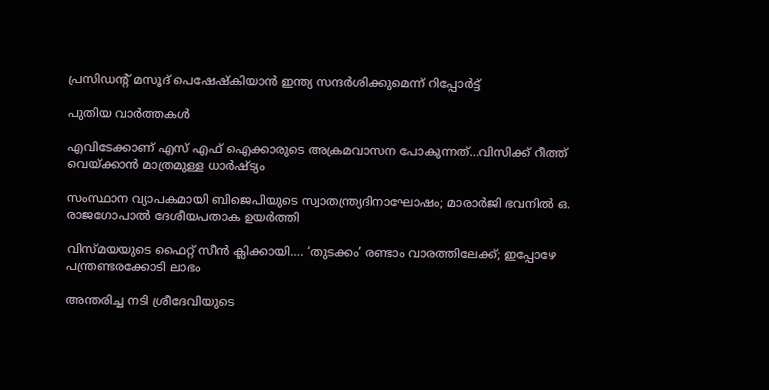പ്രസിഡന്റ് മസൂദ് പെഷേഷ്കിയാൻ ഇന്ത്യ സന്ദർശിക്കുമെന്ന് റിപ്പോർട്ട്

പുതിയ വാര്‍ത്തകള്‍

എവിടേക്കാണ് എസ് എഫ് ഐക്കാരുടെ അക്രമവാസന പോകുന്നത്…വിസിക്ക് റീത്ത് വെയ്‌ക്കാന്‍ മാത്രമുള്ള ധാര്‍ഷ്ട്യം

സംസ്ഥാന വ്യാപകമായി ബിജെപിയുടെ സ്വാതന്ത്ര്യദിനാഘോഷം; മാരാർജി ഭവനിൽ ഒ. രാജഗോപാൽ ദേശീയപതാക ഉയർത്തി

വിസ്‍മയയുടെ ഫൈറ്റ് സീന്‍ ക്ലിക്കായി…. ‘തുടക്കം’ രണ്ടാം വാരത്തിലേക്ക്; ഇപ്പോഴേ പന്ത്രണ്ടരക്കോടി ലാഭം

അന്തരിച്ച നടി ശ്രീദേവിയുടെ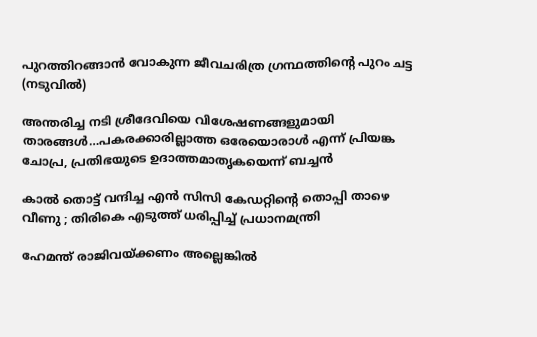പുറത്തിറങ്ങാന്‍ വോകുന്ന ജീവചരിത്ര ഗ്രന്ഥത്തിന്‍റെ പുറം ചട്ട (നടുവില്‍)

അന്തരിച്ച നടി ശ്രീദേവിയെ വിശേഷണങ്ങളുമായി താരങ്ങള്‍…പകരക്കാരില്ലാത്ത ഒരേയൊരാള്‍ എന്ന് പ്രിയങ്ക ചോപ്ര, പ്രതിഭയുടെ ഉദാത്തമാതൃകയെന്ന് ബച്ചന്‍

കാൽ തൊട്ട് വന്ദിച്ച എൻ സിസി കേഡറ്റിന്റെ തൊപ്പി താഴെ വീണു ; തിരികെ എടുത്ത് ധരിപ്പിച്ച് പ്രധാനമന്ത്രി

ഹേമന്ത് രാജിവയ്‌ക്കണം അല്ലെങ്കിൽ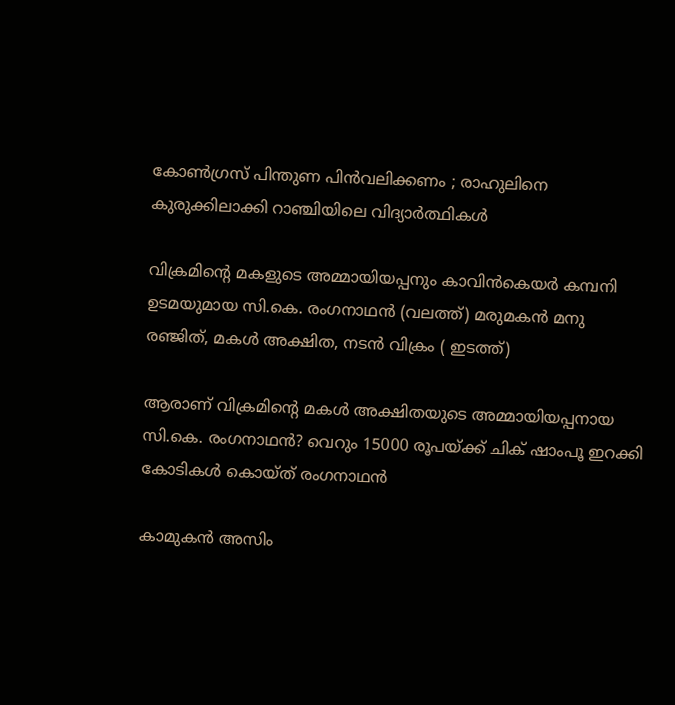കോൺഗ്രസ് പിന്തുണ പിൻവലിക്കണം ; രാഹുലിനെ കുരുക്കിലാക്കി റാഞ്ചിയിലെ വിദ്യാർത്ഥികൾ

വിക്രമിന്‍റെ മകളുടെ അമ്മായിയപ്പനും കാവിന്‍കെയര്‍ കമ്പനി ഉടമയുമായ സി.കെ. രംഗനാഥന്‍ (വലത്ത്) മരുമകന്‍ മനു രഞ്ജിത്, മകള്‍ അക്ഷിത, നടന്‍ വിക്രം ( ഇടത്ത്)

ആരാണ് വിക്രമിന്റെ മകള്‍ അക്ഷിതയുടെ അമ്മായിയപ്പനായ സി.കെ. രംഗനാഥന്‍? വെറും 15000 രൂപയ്‌ക്ക് ചിക് ഷാംപൂ ഇറക്കി കോടികള്‍ കൊയ്ത് രംഗനാഥന്‍

കാമുകൻ അസിം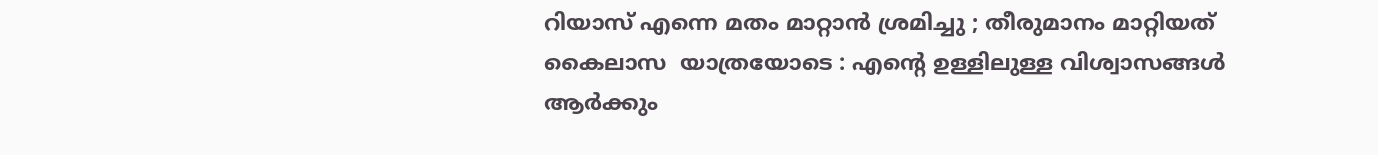റിയാസ് എന്നെ മതം മാറ്റാൻ ശ്രമിച്ചു ; തീരുമാനം മാറ്റിയത് കൈലാസ  യാത്രയോടെ : എന്റെ ഉള്ളിലുള്ള വിശ്വാസങ്ങൾ ആർക്കും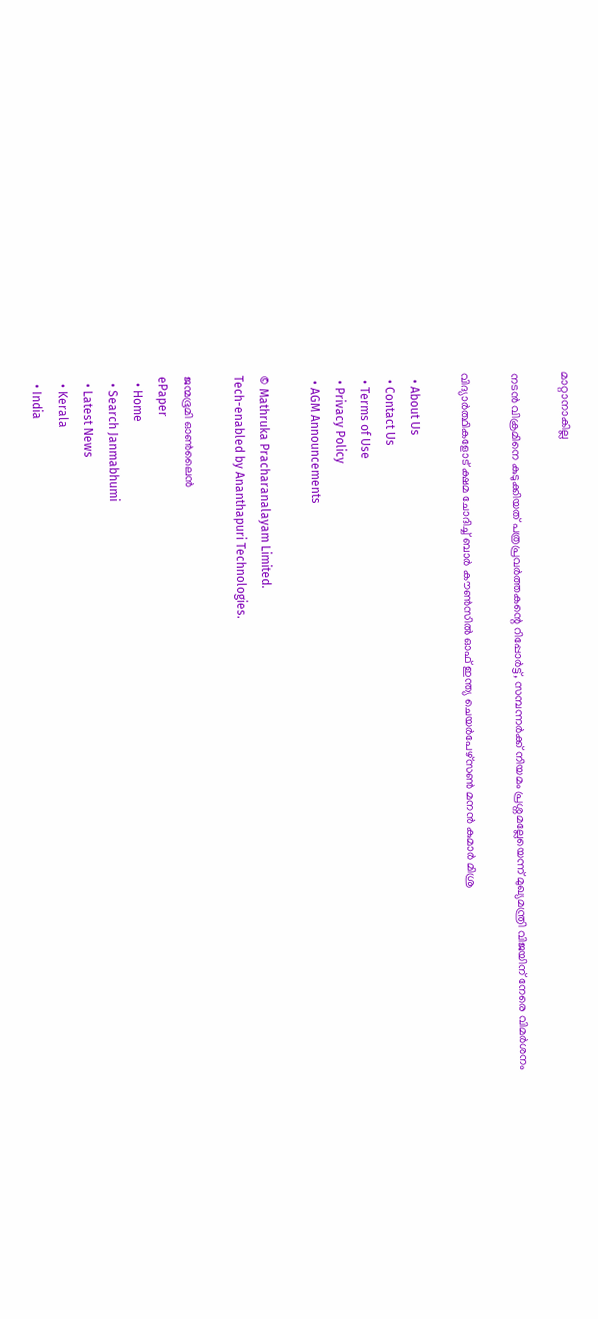മാറ്റാനാകില്ല

നടന്‍ വിക്രമിനെ കുടുക്കിയത് പത്രപ്രവര്‍ത്തകന്റെ റിപ്പോര്‍ട്ട്, സമ്പന്നര്‍ക്ക് നിയമം പ്രശ്നമല്ലേയെന്ന് മുഖ്യമന്ത്രി വിജയിന് നേരെ വിമര്‍ശനം

വിദ്യാര്‍ത്ഥികളോട് ക്ഷമ ചോദിച്ച് ബാര്‍ കൗണ്‍സില്‍ ഓഫ് ഇന്ത്യ ചെയര്‍പേഴ്സണ്‍ മനന്‍ കുമാര്‍ മിശ്ര

  • About Us
  • Contact Us
  • Terms of Use
  • Privacy Policy
  • AGM Announcements

© Mathruka Pracharanalayam Limited.
Tech-enabled by Ananthapuri Technologies.

ജന്മഭൂമി ഓണ്‍ലൈന്‍
ePaper
  • Home
  • Search Janmabhumi
  • Latest News
  • Kerala
  • India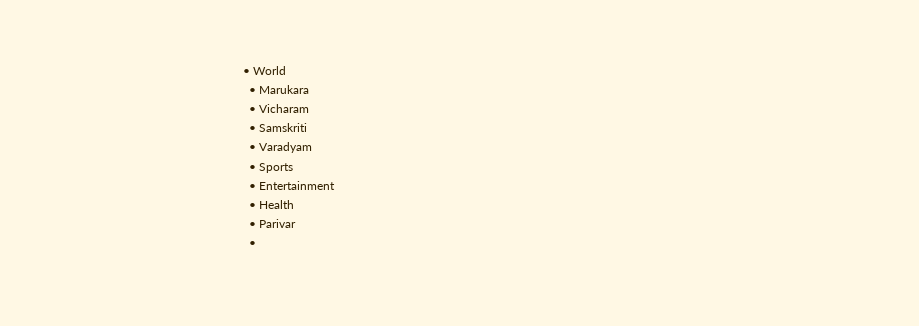• World
  • Marukara
  • Vicharam
  • Samskriti
  • Varadyam
  • Sports
  • Entertainment
  • Health
  • Parivar
  •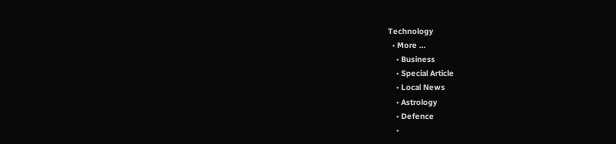Technology
  • More …
    • Business
    • Special Article
    • Local News
    • Astrology
    • Defence
    •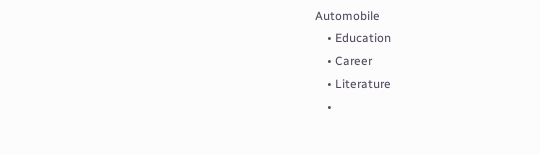Automobile
    • Education
    • Career
    • Literature
    •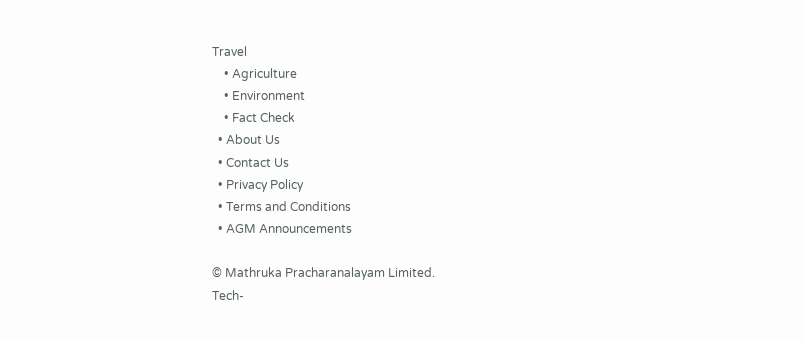Travel
    • Agriculture
    • Environment
    • Fact Check
  • About Us
  • Contact Us
  • Privacy Policy
  • Terms and Conditions
  • AGM Announcements

© Mathruka Pracharanalayam Limited.
Tech-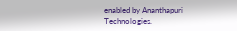enabled by Ananthapuri Technologies.